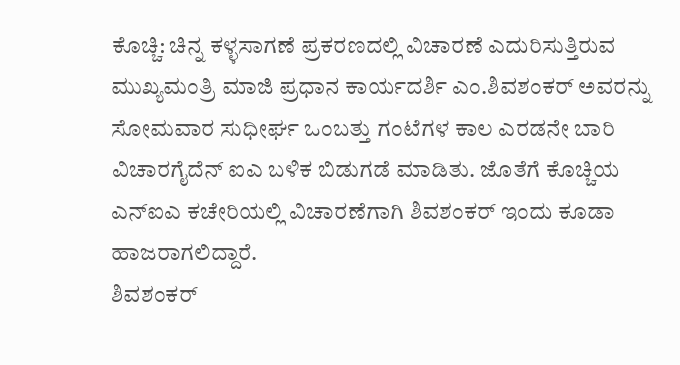ಕೊಚ್ಚಿ: ಚಿನ್ನ ಕಳ್ಳಸಾಗಣೆ ಪ್ರಕರಣದಲ್ಲಿ ವಿಚಾರಣೆ ಎದುರಿಸುತ್ತಿರುವ ಮುಖ್ಯಮಂತ್ರಿ ಮಾಜಿ ಪ್ರಧಾನ ಕಾರ್ಯದರ್ಶಿ ಎಂ.ಶಿವಶಂಕರ್ ಅವರನ್ನು ಸೋಮವಾರ ಸುಧೀರ್ಘ ಒಂಬತ್ತು ಗಂಟೆಗಳ ಕಾಲ ಎರಡನೇ ಬಾರಿ ವಿಚಾರಗೈದೆನ್ ಐಎ ಬಳಿಕ ಬಿಡುಗಡೆ ಮಾಡಿತು. ಜೊತೆಗೆ ಕೊಚ್ಚಿಯ ಎನ್ಐಎ ಕಚೇರಿಯಲ್ಲಿ ವಿಚಾರಣೆಗಾಗಿ ಶಿವಶಂಕರ್ ಇಂದು ಕೂಡಾ ಹಾಜರಾಗಲಿದ್ದಾರೆ.
ಶಿವಶಂಕರ್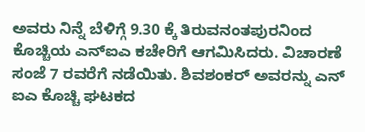ಅವರು ನಿನ್ನೆ ಬೆಳಿಗ್ಗೆ 9.30 ಕ್ಕೆ ತಿರುವನಂತಪುರನಿಂದ ಕೊಚ್ಚಿಯ ಎನ್ಐಎ ಕಚೇರಿಗೆ ಆಗಮಿಸಿದರು. ವಿಚಾರಣೆ ಸಂಜೆ 7 ರವರೆಗೆ ನಡೆಯಿತು. ಶಿವಶಂಕರ್ ಅವರನ್ನು ಎನ್ ಐಎ ಕೊಚ್ಚಿ ಘಟಕದ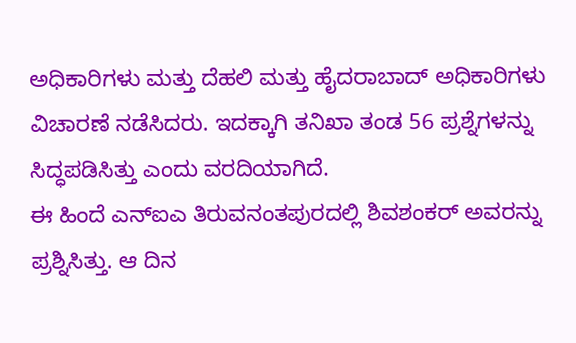ಅಧಿಕಾರಿಗಳು ಮತ್ತು ದೆಹಲಿ ಮತ್ತು ಹೈದರಾಬಾದ್ ಅಧಿಕಾರಿಗಳು ವಿಚಾರಣೆ ನಡೆಸಿದರು. ಇದಕ್ಕಾಗಿ ತನಿಖಾ ತಂಡ 56 ಪ್ರಶ್ನೆಗಳನ್ನು ಸಿದ್ಧಪಡಿಸಿತ್ತು ಎಂದು ವರದಿಯಾಗಿದೆ.
ಈ ಹಿಂದೆ ಎನ್ಐಎ ತಿರುವನಂತಪುರದಲ್ಲಿ ಶಿವಶಂಕರ್ ಅವರನ್ನು ಪ್ರಶ್ನಿಸಿತ್ತು. ಆ ದಿನ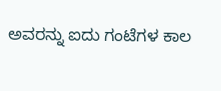ಅವರನ್ನು ಐದು ಗಂಟೆಗಳ ಕಾಲ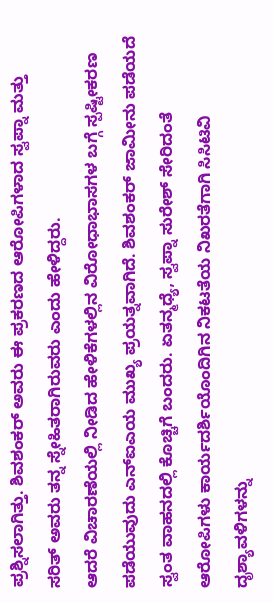ಪ್ರಶ್ನಿಸಲಾಗಿತ್ತು. ಶಿವಶಂಕರ್ ಅವರು ಈ ಪ್ರಕರಣದ ಆರೋಪಿಗಳಾದ ಸ್ವಪ್ನಾ ಮತ್ತು ಸರಿತ್ ಅವರು ತನ್ನ ಸ್ನೇಹಿತರಾಗಿರುವರು ಎಂದು ಹೇಳಿದ್ದರು.
ಆದರೆ ವಿಚಾರಣೆಯಲ್ಲಿ ನೀಡಿದ ಹೇಳಿಕೆಗಳಲ್ಲಿನ ವಿರೋಧಾಭಾಸಗಳ ಬಗ್ಗೆ ಸ್ಪಷ್ಟೀಕರಣ ಪಡೆಯುವುದು ಎನ್ಐಎಯ ಮುಖ್ಯ ಪ್ರಯತ್ನವಾಗಿದೆ. ಶಿವಶಂಕರ್ ಜಾಮೀನು ಪಡೆಯದೆ ಸ್ವಂತ ವಾಹನದಲ್ಲಿ ಕೊಚ್ಚಿಗೆ ಬಂದರು. ಏತನ್ಮಧ್ಯೆ, ಸ್ವಪ್ನಾ ಸುರೇಶ್ ಸೇರಿದಂತೆ ಆರೋಪಿಗಳು ಕಾರ್ಯದರ್ಶಿಯೊಂದಿಗಿನ ನಿಕಟತೆಯ ನಿಖರತೆಗಾಗಿ ಸಿಸಿಟಿವಿ ದೃಶ್ಯಾವಳಿಗಳನ್ನು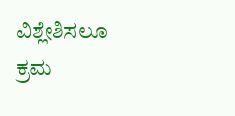ವಿಶ್ಲೇಶಿಸಲೂ ಕ್ರಮ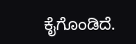ಕೈಗೊಂಡಿದೆ.